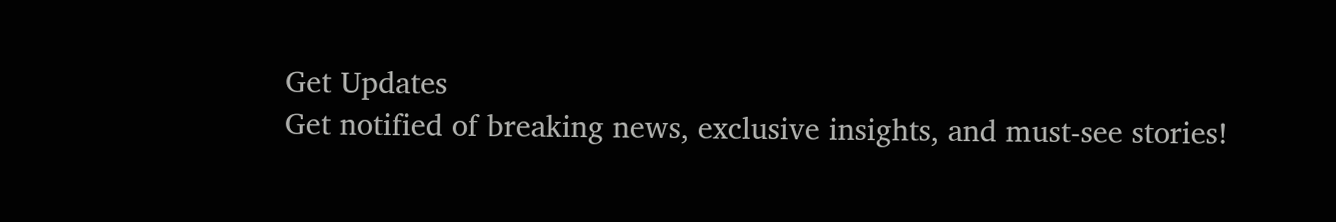Get Updates
Get notified of breaking news, exclusive insights, and must-see stories!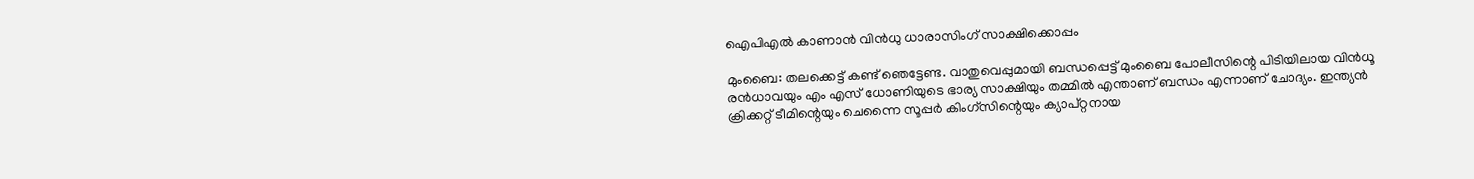ഐപിഎല്‍ കാണാന്‍ വിന്‍ധു ധാരാസിംഗ് സാക്ഷിക്കൊപ്പം

മുംബൈ: തലക്കെട്ട് കണ്ട് ഞെട്ടേണ്ട. വാതുവെപ്പുമായി ബന്ധപ്പെട്ട് മുംബൈ പോലീസിന്റെ പിടിയിലായ വിന്‍ധൂ രന്‍ധാവയും എം എസ് ധോണിയുടെ ഭാര്യ സാക്ഷിയും തമ്മില്‍ എന്താണ് ബന്ധം എന്നാണ് ചോദ്യം. ഇന്ത്യന്‍ ക്രിക്കറ്റ് ടീമിന്റെയും ചെന്നൈ സൂപ്പര്‍ കിംഗ്‌സിന്റെയും ക്യാപ്റ്റനായ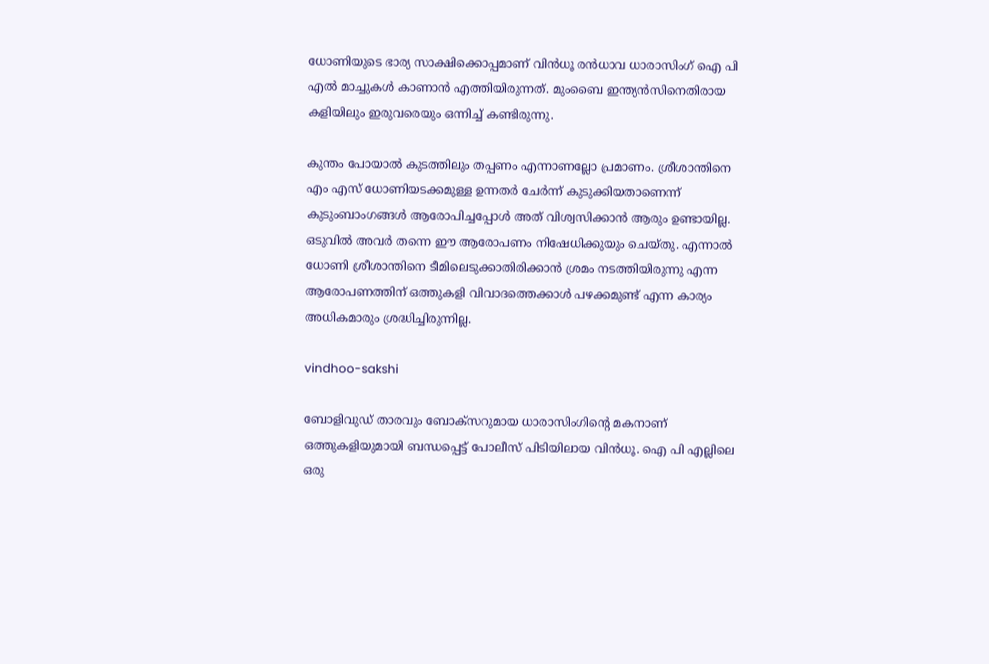ധോണിയുടെ ഭാര്യ സാക്ഷിക്കൊപ്പമാണ് വിന്‍ധൂ രന്‍ധാവ ധാരാസിംഗ് ഐ പി എല്‍ മാച്ചുകള്‍ കാണാന്‍ എത്തിയിരുന്നത്. മുംബൈ ഇന്ത്യന്‍സിനെതിരായ കളിയിലും ഇരുവരെയും ഒന്നിച്ച് കണ്ടിരുന്നു.

കുന്തം പോയാല്‍ കുടത്തിലും തപ്പണം എന്നാണല്ലോ പ്രമാണം. ശ്രീശാന്തിനെ എം എസ് ധോണിയടക്കമുള്ള ഉന്നതര്‍ ചേര്‍ന്ന് കുടുക്കിയതാണെന്ന് കുടുംബാംഗങ്ങള്‍ ആരോപിച്ചപ്പോള്‍ അത് വിശ്വസിക്കാന്‍ ആരും ഉണ്ടായില്ല. ഒടുവില്‍ അവര്‍ തന്നെ ഈ ആരോപണം നിഷേധിക്കുയും ചെയ്തു. എന്നാല്‍ ധോണി ശ്രീശാന്തിനെ ടീമിലെടുക്കാതിരിക്കാന്‍ ശ്രമം നടത്തിയിരുന്നു എന്ന ആരോപണത്തിന് ഒത്തുകളി വിവാദത്തെക്കാള്‍ പഴക്കമുണ്ട് എന്ന കാര്യം അധികമാരും ശ്രദ്ധിച്ചിരുന്നില്ല.

vindhoo-sakshi

ബോളിവുഡ് താരവും ബോക്‌സറുമായ ധാരാസിംഗിന്റെ മകനാണ് ഒത്തുകളിയുമായി ബന്ധപ്പെട്ട് പോലീസ് പിടിയിലായ വിന്‍ധൂ. ഐ പി എല്ലിലെ ഒരു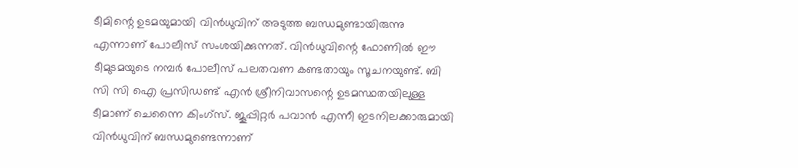ടീമിന്റെ ഉടമയുമായി വിന്‍ധുവിന് അടുത്ത ബന്ധമുണ്ടായിരുന്നു എന്നാണ് പോലീസ് സംശയിക്കുന്നത്. വിന്‍ധുവിന്റെ ഫോണില്‍ ഈ ടീമുടമയുടെ നമ്പര്‍ പോലീസ് പലതവണ കണ്ടതായും സൂചനയുണ്ട്. ബി സി സി ഐ പ്രസിഡണ്ട് എന്‍ ശ്രീനിവാസന്റെ ഉടമസ്ഥതയിലുള്ള ടീമാണ് ചെന്നൈ കിംഗ്‌സ്. ജൂപ്പിറ്റര്‍ പവാന്‍ എന്നീ ഇടനിലക്കാരുമായി വിന്‍ധുവിന് ബന്ധമുണ്ടെന്നാണ്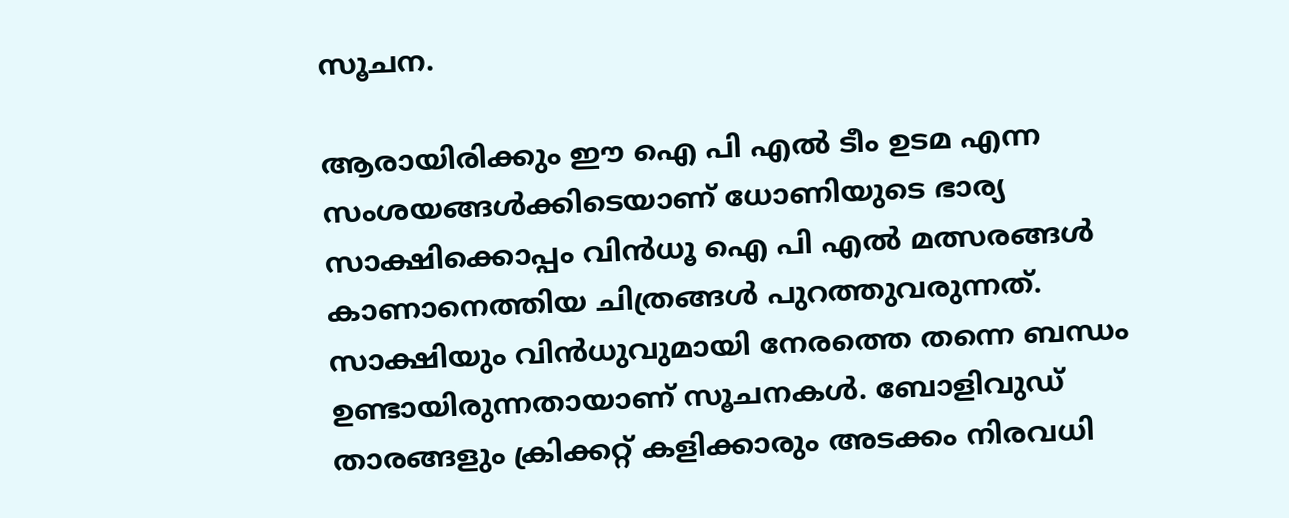സൂചന.

ആരായിരിക്കും ഈ ഐ പി എല്‍ ടീം ഉടമ എന്ന സംശയങ്ങള്‍ക്കിടെയാണ് ധോണിയുടെ ഭാര്യ സാക്ഷിക്കൊപ്പം വിന്‍ധൂ ഐ പി എല്‍ മത്സരങ്ങള്‍ കാണാനെത്തിയ ചിത്രങ്ങള്‍ പുറത്തുവരുന്നത്. സാക്ഷിയും വിന്‍ധുവുമായി നേരത്തെ തന്നെ ബന്ധം ഉണ്ടായിരുന്നതായാണ് സൂചനകള്‍. ബോളിവുഡ് താരങ്ങളും ക്രിക്കറ്റ് കളിക്കാരും അടക്കം നിരവധി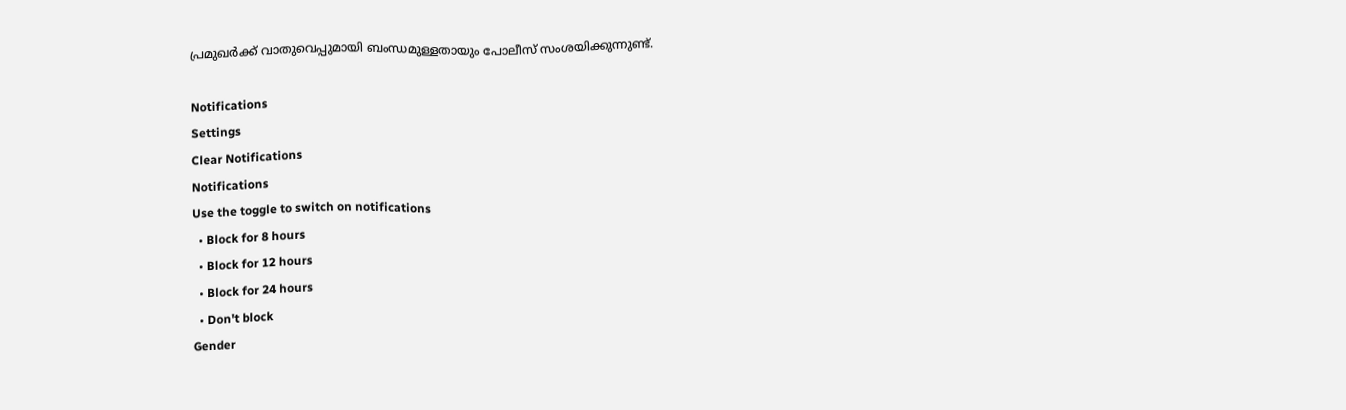പ്രമുഖര്‍ക്ക് വാതുവെപ്പുമായി ബംന്ധമുള്ളതായും പോലീസ് സംശയിക്കുന്നുണ്ട്.

Notifications
Settings
Clear Notifications
Notifications
Use the toggle to switch on notifications
  • Block for 8 hours
  • Block for 12 hours
  • Block for 24 hours
  • Don't block
Gender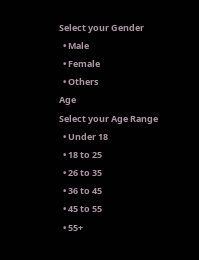Select your Gender
  • Male
  • Female
  • Others
Age
Select your Age Range
  • Under 18
  • 18 to 25
  • 26 to 35
  • 36 to 45
  • 45 to 55
  • 55+